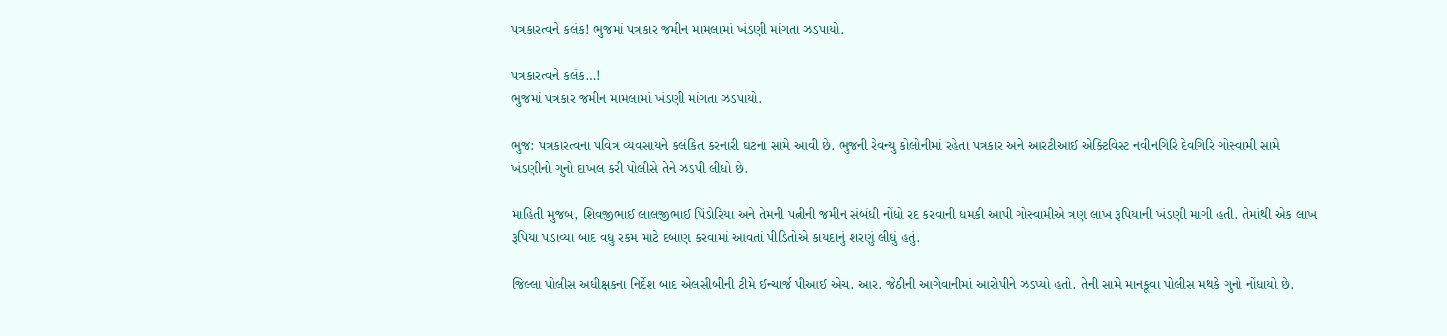પત્રકારત્વને કલંક! ભુજમાં પત્રકાર જમીન મામલામાં ખંડણી માંગતા ઝડપાયો.

પત્રકારત્વને કલંક…!
ભુજમાં પત્રકાર જમીન મામલામાં ખંડણી માંગતા ઝડપાયો.

ભુજ: પત્રકારત્વના પવિત્ર વ્યવસાયને કલંકિત કરનારી ઘટના સામે આવી છે. ભુજની રેવન્યુ કોલોનીમાં રહેતા પત્રકાર અને આરટીઆઈ એક્ટિવિસ્ટ નવીનગિરિ દેવગિરિ ગોસ્વામી સામે ખંડણીનો ગુનો દાખલ કરી પોલીસે તેને ઝડપી લીધો છે.

માહિતી મુજબ, શિવજીભાઈ લાલજીભાઈ પિંડોરિયા અને તેમની પત્નીની જમીન સંબંધી નોંધો રદ કરવાની ધમકી આપી ગોસ્વામીએ ત્રણ લાખ રૂપિયાની ખંડણી માગી હતી. તેમાંથી એક લાખ રૂપિયા પડાવ્યા બાદ વધુ રકમ માટે દબાણ કરવામાં આવતાં પીડિતોએ કાયદાનું શરણું લીધું હતું.

જિલ્લા પોલીસ અધીક્ષકના નિર્દેશ બાદ એલસીબીની ટીમે ઈન્ચાર્જ પીઆઈ એચ. આર. જેઠીની આગેવાનીમાં આરોપીને ઝડપ્યો હતો. તેની સામે માનકૂવા પોલીસ મથકે ગુનો નોંધાયો છે.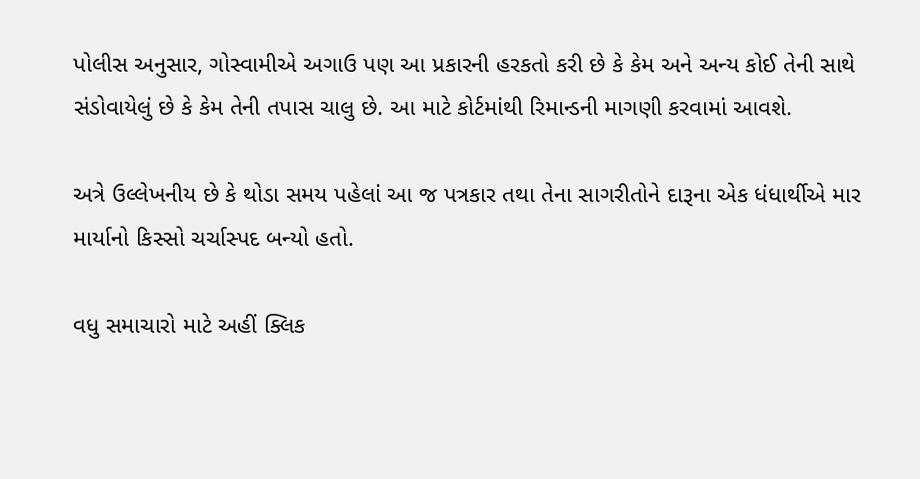પોલીસ અનુસાર, ગોસ્વામીએ અગાઉ પણ આ પ્રકારની હરકતો કરી છે કે કેમ અને અન્ય કોઈ તેની સાથે સંડોવાયેલું છે કે કેમ તેની તપાસ ચાલુ છે. આ માટે કોર્ટમાંથી રિમાન્ડની માગણી કરવામાં આવશે.

અત્રે ઉલ્લેખનીય છે કે થોડા સમય પહેલાં આ જ પત્રકાર તથા તેના સાગરીતોને દારૂના એક ધંધાર્થીએ માર માર્યાનો કિસ્સો ચર્ચાસ્પદ બન્યો હતો.

વધુ સમાચારો માટે અહીં ક્લિક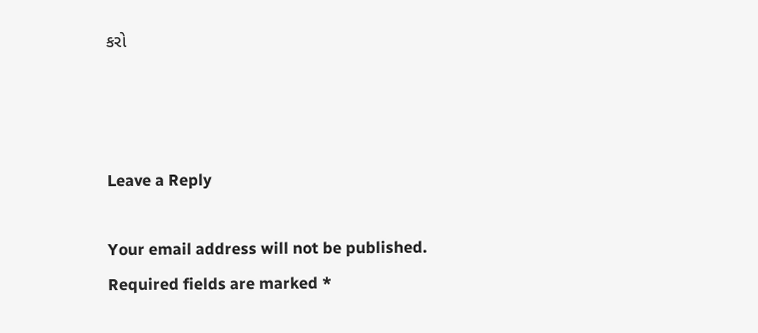કરો



Leave a Reply

Your email address will not be published. Required fields are marked *